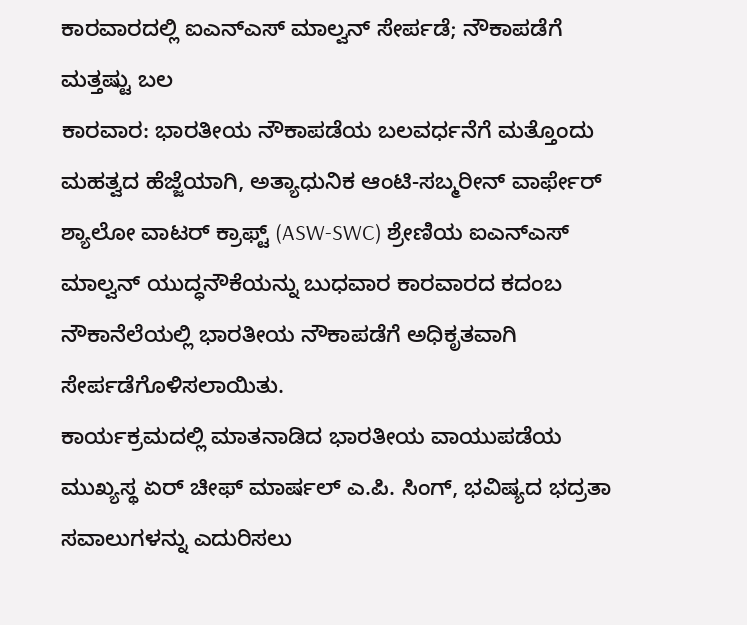ಕಾರವಾರದಲ್ಲಿ ಐಎನ್ಎಸ್ ಮಾಲ್ವನ್ ಸೇರ್ಪಡೆ; ನೌಕಾಪಡೆಗೆ ಮತ್ತಷ್ಟು ಬಲ
ಕಾರವಾರ: ಭಾರತೀಯ ನೌಕಾಪಡೆಯ ಬಲವರ್ಧನೆಗೆ ಮತ್ತೊಂದು ಮಹತ್ವದ ಹೆಜ್ಜೆಯಾಗಿ, ಅತ್ಯಾಧುನಿಕ ಆಂಟಿ-ಸಬ್ಮರೀನ್ ವಾರ್ಫೇರ್ ಶ್ಯಾಲೋ ವಾಟರ್ ಕ್ರಾಫ್ಟ್ (ASW-SWC) ಶ್ರೇಣಿಯ ಐಎನ್ಎಸ್ ಮಾಲ್ವನ್ ಯುದ್ಧನೌಕೆಯನ್ನು ಬುಧವಾರ ಕಾರವಾರದ ಕದಂಬ ನೌಕಾನೆಲೆಯಲ್ಲಿ ಭಾರತೀಯ ನೌಕಾಪಡೆಗೆ ಅಧಿಕೃತವಾಗಿ ಸೇರ್ಪಡೆಗೊಳಿಸಲಾಯಿತು.
ಕಾರ್ಯಕ್ರಮದಲ್ಲಿ ಮಾತನಾಡಿದ ಭಾರತೀಯ ವಾಯುಪಡೆಯ ಮುಖ್ಯಸ್ಥ ಏರ್ ಚೀಫ್ ಮಾರ್ಷಲ್ ಎ.ಪಿ. ಸಿಂಗ್, ಭವಿಷ್ಯದ ಭದ್ರತಾ ಸವಾಲುಗಳನ್ನು ಎದುರಿಸಲು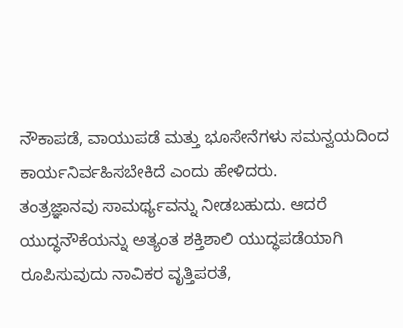ನೌಕಾಪಡೆ, ವಾಯುಪಡೆ ಮತ್ತು ಭೂಸೇನೆಗಳು ಸಮನ್ವಯದಿಂದ ಕಾರ್ಯನಿರ್ವಹಿಸಬೇಕಿದೆ ಎಂದು ಹೇಳಿದರು.
ತಂತ್ರಜ್ಞಾನವು ಸಾಮರ್ಥ್ಯವನ್ನು ನೀಡಬಹುದು. ಆದರೆ ಯುದ್ಧನೌಕೆಯನ್ನು ಅತ್ಯಂತ ಶಕ್ತಿಶಾಲಿ ಯುದ್ಧಪಡೆಯಾಗಿ ರೂಪಿಸುವುದು ನಾವಿಕರ ವೃತ್ತಿಪರತೆ,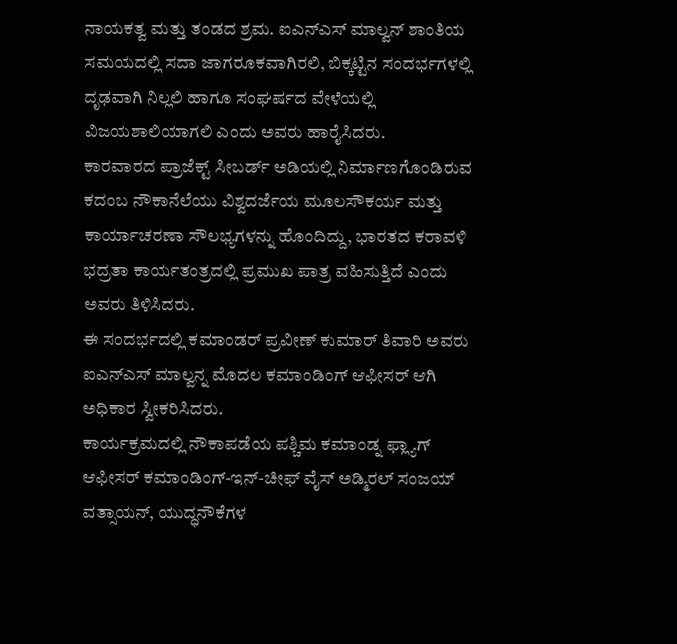ನಾಯಕತ್ವ ಮತ್ತು ತಂಡದ ಶ್ರಮ. ಐಎನ್ಎಸ್ ಮಾಲ್ವನ್ ಶಾಂತಿಯ ಸಮಯದಲ್ಲಿ ಸದಾ ಜಾಗರೂಕವಾಗಿರಲಿ, ಬಿಕ್ಕಟ್ಟಿನ ಸಂದರ್ಭಗಳಲ್ಲಿ ದೃಢವಾಗಿ ನಿಲ್ಲಲಿ ಹಾಗೂ ಸಂಘರ್ಷದ ವೇಳೆಯಲ್ಲಿ ವಿಜಯಶಾಲಿಯಾಗಲಿ ಎಂದು ಅವರು ಹಾರೈಸಿದರು.
ಕಾರವಾರದ ಪ್ರಾಜೆಕ್ಟ್ ಸೀಬರ್ಡ್ ಅಡಿಯಲ್ಲಿ ನಿರ್ಮಾಣಗೊಂಡಿರುವ ಕದಂಬ ನೌಕಾನೆಲೆಯು ವಿಶ್ವದರ್ಜೆಯ ಮೂಲಸೌಕರ್ಯ ಮತ್ತು ಕಾರ್ಯಾಚರಣಾ ಸೌಲಭ್ಯಗಳನ್ನು ಹೊಂದಿದ್ದು, ಭಾರತದ ಕರಾವಳಿ ಭದ್ರತಾ ಕಾರ್ಯತಂತ್ರದಲ್ಲಿ ಪ್ರಮುಖ ಪಾತ್ರ ವಹಿಸುತ್ತಿದೆ ಎಂದು ಅವರು ತಿಳಿಸಿದರು.
ಈ ಸಂದರ್ಭದಲ್ಲಿ ಕಮಾಂಡರ್ ಪ್ರವೀಣ್ ಕುಮಾರ್ ತಿವಾರಿ ಅವರು ಐಎನ್ಎಸ್ ಮಾಲ್ವನ್ನ ಮೊದಲ ಕಮಾಂಡಿಂಗ್ ಆಫೀಸರ್ ಆಗಿ ಅಧಿಕಾರ ಸ್ವೀಕರಿಸಿದರು.
ಕಾರ್ಯಕ್ರಮದಲ್ಲಿ ನೌಕಾಪಡೆಯ ಪಶ್ಚಿಮ ಕಮಾಂಡ್ನ ಫ್ಲ್ಯಾಗ್ ಆಫೀಸರ್ ಕಮಾಂಡಿಂಗ್-ಇನ್-ಚೀಫ್ ವೈಸ್ ಅಡ್ಮಿರಲ್ ಸಂಜಯ್ ವತ್ಸಾಯನ್, ಯುದ್ಧನೌಕೆಗಳ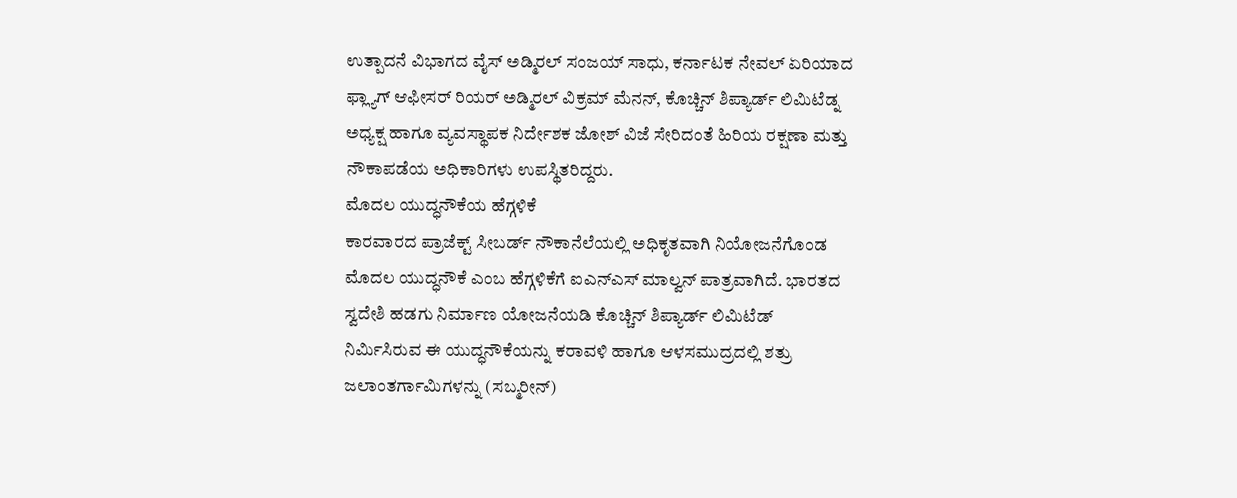ಉತ್ಪಾದನೆ ವಿಭಾಗದ ವೈಸ್ ಅಡ್ಮಿರಲ್ ಸಂಜಯ್ ಸಾಧು, ಕರ್ನಾಟಕ ನೇವಲ್ ಏರಿಯಾದ ಫ್ಲ್ಯಾಗ್ ಆಫೀಸರ್ ರಿಯರ್ ಅಡ್ಮಿರಲ್ ವಿಕ್ರಮ್ ಮೆನನ್, ಕೊಚ್ಚಿನ್ ಶಿಪ್ಯಾರ್ಡ್ ಲಿಮಿಟೆಡ್ನ ಅಧ್ಯಕ್ಷ ಹಾಗೂ ವ್ಯವಸ್ಥಾಪಕ ನಿರ್ದೇಶಕ ಜೋಶ್ ವಿಜೆ ಸೇರಿದಂತೆ ಹಿರಿಯ ರಕ್ಷಣಾ ಮತ್ತು ನೌಕಾಪಡೆಯ ಅಧಿಕಾರಿಗಳು ಉಪಸ್ಥಿತರಿದ್ದರು.
ಮೊದಲ ಯುದ್ಧನೌಕೆಯ ಹೆಗ್ಗಳಿಕೆ
ಕಾರವಾರದ ಪ್ರಾಜೆಕ್ಟ್ ಸೀಬರ್ಡ್ ನೌಕಾನೆಲೆಯಲ್ಲಿ ಅಧಿಕೃತವಾಗಿ ನಿಯೋಜನೆಗೊಂಡ ಮೊದಲ ಯುದ್ಧನೌಕೆ ಎಂಬ ಹೆಗ್ಗಳಿಕೆಗೆ ಐಎನ್ಎಸ್ ಮಾಲ್ವನ್ ಪಾತ್ರವಾಗಿದೆ. ಭಾರತದ ಸ್ವದೇಶಿ ಹಡಗು ನಿರ್ಮಾಣ ಯೋಜನೆಯಡಿ ಕೊಚ್ಚಿನ್ ಶಿಪ್ಯಾರ್ಡ್ ಲಿಮಿಟೆಡ್ ನಿರ್ಮಿಸಿರುವ ಈ ಯುದ್ಧನೌಕೆಯನ್ನು ಕರಾವಳಿ ಹಾಗೂ ಆಳಸಮುದ್ರದಲ್ಲಿ ಶತ್ರು ಜಲಾಂತರ್ಗಾಮಿಗಳನ್ನು (ಸಬ್ಮರೀನ್)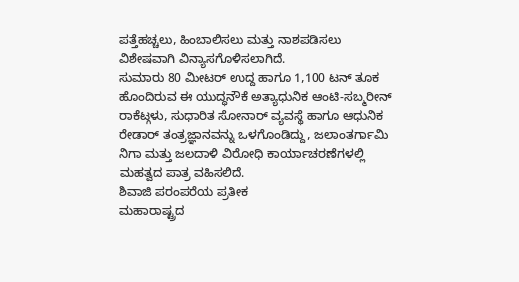ಪತ್ತೆಹಚ್ಚಲು, ಹಿಂಬಾಲಿಸಲು ಮತ್ತು ನಾಶಪಡಿಸಲು ವಿಶೇಷವಾಗಿ ವಿನ್ಯಾಸಗೊಳಿಸಲಾಗಿದೆ.
ಸುಮಾರು 80 ಮೀಟರ್ ಉದ್ದ ಹಾಗೂ 1,100 ಟನ್ ತೂಕ ಹೊಂದಿರುವ ಈ ಯುದ್ಧನೌಕೆ ಅತ್ಯಾಧುನಿಕ ಆಂಟಿ-ಸಬ್ಮರೀನ್ ರಾಕೆಟ್ಗಳು, ಸುಧಾರಿತ ಸೋನಾರ್ ವ್ಯವಸ್ಥೆ ಹಾಗೂ ಆಧುನಿಕ ರೇಡಾರ್ ತಂತ್ರಜ್ಞಾನವನ್ನು ಒಳಗೊಂಡಿದ್ದು, ಜಲಾಂತರ್ಗಾಮಿ ನಿಗಾ ಮತ್ತು ಜಲದಾಳಿ ವಿರೋಧಿ ಕಾರ್ಯಾಚರಣೆಗಳಲ್ಲಿ ಮಹತ್ವದ ಪಾತ್ರ ವಹಿಸಲಿದೆ.
ಶಿವಾಜಿ ಪರಂಪರೆಯ ಪ್ರತೀಕ
ಮಹಾರಾಷ್ಟ್ರದ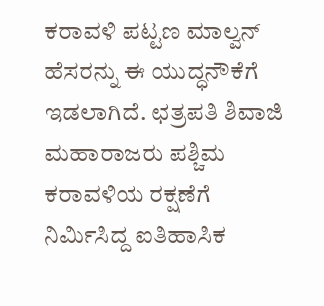ಕರಾವಳಿ ಪಟ್ಟಣ ಮಾಲ್ವನ್ ಹೆಸರನ್ನು ಈ ಯುದ್ಧನೌಕೆಗೆ ಇಡಲಾಗಿದೆ. ಛತ್ರಪತಿ ಶಿವಾಜಿ ಮಹಾರಾಜರು ಪಶ್ಚಿಮ ಕರಾವಳಿಯ ರಕ್ಷಣೆಗೆ ನಿರ್ಮಿಸಿದ್ದ ಐತಿಹಾಸಿಕ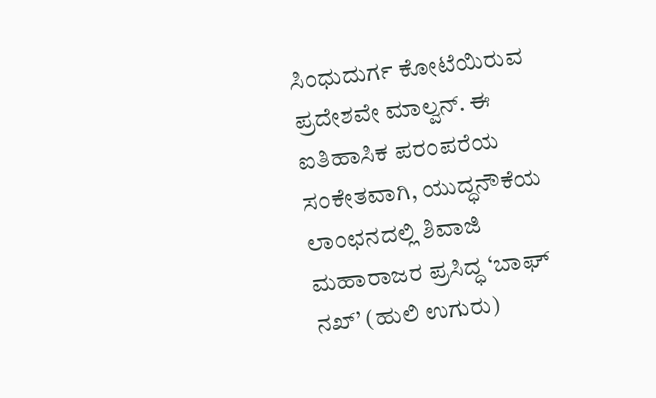ಸಿಂಧುದುರ್ಗ ಕೋಟೆಯಿರುವ ಪ್ರದೇಶವೇ ಮಾಲ್ವನ್. ಈ ಐತಿಹಾಸಿಕ ಪರಂಪರೆಯ ಸಂಕೇತವಾಗಿ, ಯುದ್ಧನೌಕೆಯ ಲಾಂಛನದಲ್ಲಿ ಶಿವಾಜಿ ಮಹಾರಾಜರ ಪ್ರಸಿದ್ಧ ‘ಬಾಘ್ ನಖ್’ (ಹುಲಿ ಉಗುರು)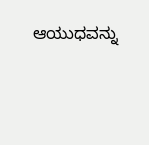ಆಯುಧವನ್ನು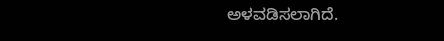ಅಳವಡಿಸಲಾಗಿದೆ.